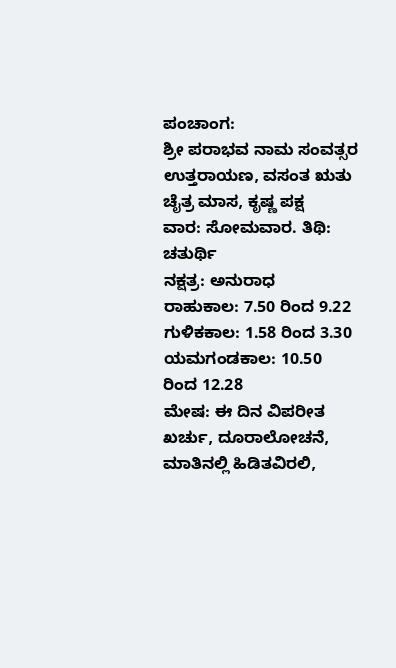ಪಂಚಾಂಗ:
ಶ್ರೀ ಪರಾಭವ ನಾಮ ಸಂವತ್ಸರ
ಉತ್ತರಾಯಣ, ವಸಂತ ಋತು
ಚೈತ್ರ ಮಾಸ, ಕೃಷ್ಣ ಪಕ್ಷ
ವಾರ: ಸೋಮವಾರ. ತಿಥಿ: ಚತುರ್ಥಿ
ನಕ್ಷತ್ರ: ಅನುರಾಧ
ರಾಹುಕಾಲ: 7.50 ರಿಂದ 9.22
ಗುಳಿಕಕಾಲ: 1.58 ರಿಂದ 3.30
ಯಮಗಂಡಕಾಲ: 10.50 ರಿಂದ 12.28
ಮೇಷ: ಈ ದಿನ ವಿಪರೀತ ಖರ್ಚು, ದೂರಾಲೋಚನೆ, ಮಾತಿನಲ್ಲಿ ಹಿಡಿತವಿರಲಿ,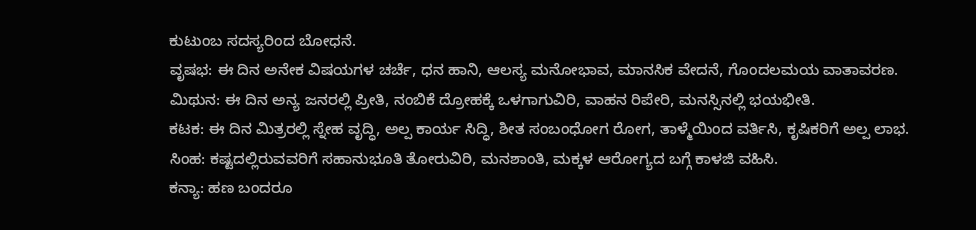ಕುಟುಂಬ ಸದಸ್ಯರಿಂದ ಬೋಧನೆ.
ವೃಷಭ: ಈ ದಿನ ಅನೇಕ ವಿಷಯಗಳ ಚರ್ಚೆ, ಧನ ಹಾನಿ, ಆಲಸ್ಯ ಮನೋಭಾವ, ಮಾನಸಿಕ ವೇದನೆ, ಗೊಂದಲಮಯ ವಾತಾವರಣ.
ಮಿಥುನ: ಈ ದಿನ ಅನ್ಯ ಜನರಲ್ಲಿ ಪ್ರೀತಿ, ನಂಬಿಕೆ ದ್ರೋಹಕ್ಕೆ ಒಳಗಾಗುವಿರಿ, ವಾಹನ ರಿಪೇರಿ, ಮನಸ್ಸಿನಲ್ಲಿ ಭಯಭೀತಿ.
ಕಟಕ: ಈ ದಿನ ಮಿತ್ರರಲ್ಲಿ ಸ್ನೇಹ ವೃದ್ಧಿ, ಅಲ್ಪ ಕಾರ್ಯ ಸಿದ್ಧಿ, ಶೀತ ಸಂಬಂಧೋಗ ರೋಗ, ತಾಳ್ಮೆಯಿಂದ ವರ್ತಿಸಿ, ಕೃಷಿಕರಿಗೆ ಅಲ್ಪ ಲಾಭ.
ಸಿಂಹ: ಕಷ್ಟದಲ್ಲಿರುವವರಿಗೆ ಸಹಾನುಭೂತಿ ತೋರುವಿರಿ, ಮನಶಾಂತಿ, ಮಕ್ಕಳ ಆರೋಗ್ಯದ ಬಗ್ಗೆ ಕಾಳಜಿ ವಹಿಸಿ.
ಕನ್ಯಾ: ಹಣ ಬಂದರೂ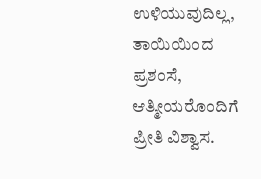ಉಳಿಯುವುದಿಲ್ಲ, ತಾಯಿಯಿಂದ ಪ್ರಶಂಸೆ, ಆತ್ಮೀಯರೊಂದಿಗೆ ಪ್ರೀತಿ ವಿಶ್ವಾಸ.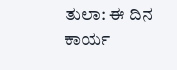ತುಲಾ: ಈ ದಿನ ಕಾರ್ಯ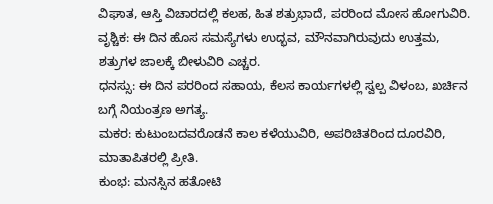ವಿಘಾತ, ಆಸ್ತಿ ವಿಚಾರದಲ್ಲಿ ಕಲಹ, ಹಿತ ಶತ್ರುಭಾದೆ, ಪರರಿಂದ ಮೋಸ ಹೋಗುವಿರಿ.
ವೃಶ್ಚಿಕ: ಈ ದಿನ ಹೊಸ ಸಮಸ್ಯೆಗಳು ಉದ್ಭವ, ಮೌನವಾಗಿರುವುದು ಉತ್ತಮ, ಶತ್ರುಗಳ ಜಾಲಕ್ಕೆ ಬೀಳುವಿರಿ ಎಚ್ಚರ.
ಧನಸ್ಸು: ಈ ದಿನ ಪರರಿಂದ ಸಹಾಯ, ಕೆಲಸ ಕಾರ್ಯಗಳಲ್ಲಿ ಸ್ವಲ್ಪ ವಿಳಂಬ, ಖರ್ಚಿನ ಬಗ್ಗೆ ನಿಯಂತ್ರಣ ಅಗತ್ಯ.
ಮಕರ: ಕುಟುಂಬದವರೊಡನೆ ಕಾಲ ಕಳೆಯುವಿರಿ, ಅಪರಿಚಿತರಿಂದ ದೂರವಿರಿ, ಮಾತಾಪಿತರಲ್ಲಿ ಪ್ರೀತಿ.
ಕುಂಭ: ಮನಸ್ಸಿನ ಹತೋಟಿ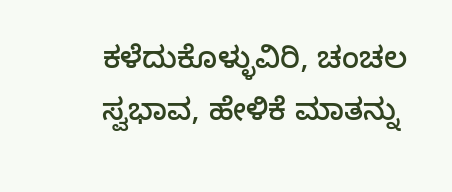ಕಳೆದುಕೊಳ್ಳುವಿರಿ, ಚಂಚಲ ಸ್ವಭಾವ, ಹೇಳಿಕೆ ಮಾತನ್ನು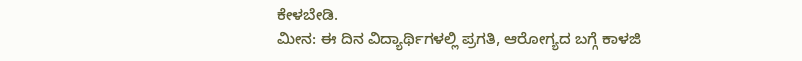ಕೇಳಬೇಡಿ.
ಮೀನ: ಈ ದಿನ ವಿದ್ಯಾರ್ಥಿಗಳಲ್ಲಿ ಪ್ರಗತಿ, ಆರೋಗ್ಯದ ಬಗ್ಗೆ ಕಾಳಜಿ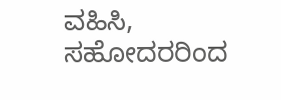ವಹಿಸಿ, ಸಹೋದರರಿಂದ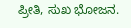ಪ್ರೀತಿ, ಸುಖ ಭೋಜನ.